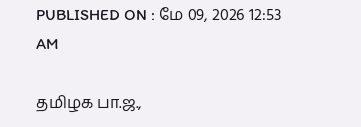PUBLISHED ON : மே 09, 2026 12:53 AM

தமிழக பா.ஜ.,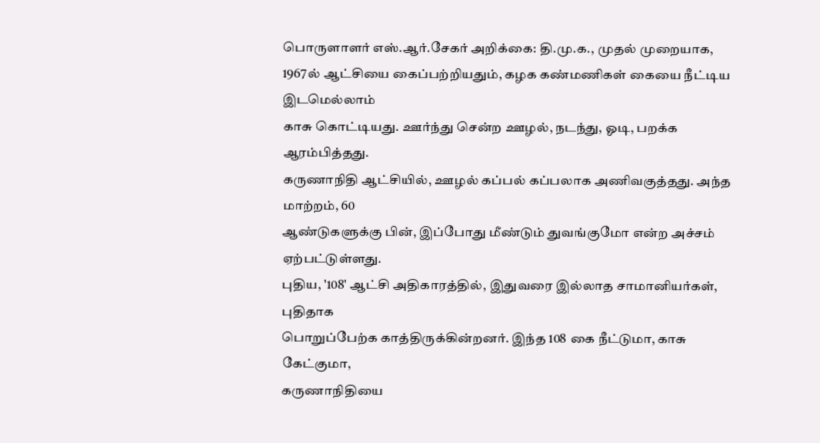பொருளாளர் எஸ்.ஆர்.சேகர் அறிக்கை: தி.மு.க., முதல் முறையாக,
1967ல் ஆட்சியை கைப்பற்றியதும், கழக கண்மணிகள் கையை நீட்டிய இடமெல்லாம்
காசு கொட்டியது. ஊர்ந்து சென்ற ஊழல், நடந்து, ஓடி, பறக்க ஆரம்பித்தது.
கருணாநிதி ஆட்சியில், ஊழல் கப்பல் கப்பலாக அணிவகுத்தது. அந்த மாற்றம், 60
ஆண்டுகளுக்கு பின், இப்போது மீண்டும் துவங்குமோ என்ற அச்சம் ஏற்பட்டுள்ளது.
புதிய, '108' ஆட்சி அதிகாரத்தில், இதுவரை இல்லாத சாமானியர்கள், புதிதாக
பொறுப்பேற்க காத்திருக்கின்றனர். இந்த 108 கை நீட்டுமா, காசு கேட்குமா,
கருணாநிதியை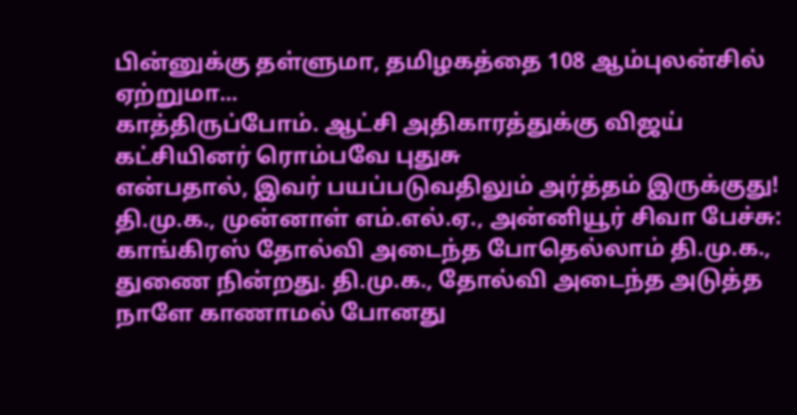பின்னுக்கு தள்ளுமா, தமிழகத்தை 108 ஆம்புலன்சில் ஏற்றுமா...
காத்திருப்போம். ஆட்சி அதிகாரத்துக்கு விஜய் கட்சியினர் ரொம்பவே புதுசு
என்பதால், இவர் பயப்படுவதிலும் அர்த்தம் இருக்குது!
தி.மு.க., முன்னாள் எம்.எல்.ஏ., அன்னியூர் சிவா பேச்சு: காங்கிரஸ் தோல்வி அடைந்த போதெல்லாம் தி.மு.க., துணை நின்றது. தி.மு.க., தோல்வி அடைந்த அடுத்த நாளே காணாமல் போனது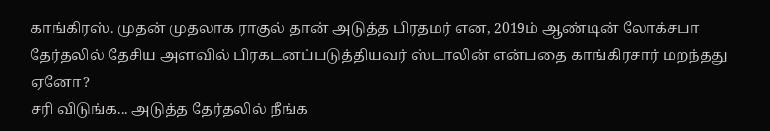காங்கிரஸ். முதன் முதலாக ராகுல் தான் அடுத்த பிரதமர் என, 2019ம் ஆண்டின் லோக்சபா தேர்தலில் தேசிய அளவில் பிரகடனப்படுத்தியவர் ஸ்டாலின் என்பதை காங்கிரசார் மறந்தது ஏனோ?
சரி விடுங்க... அடுத்த தேர்தலில் நீங்க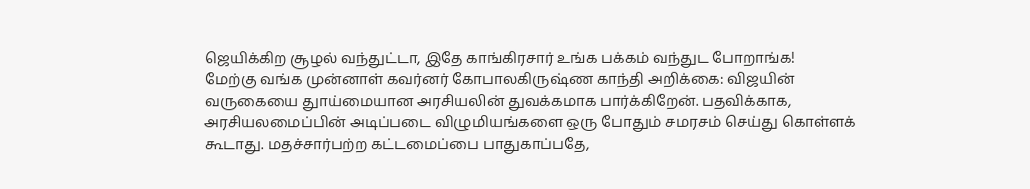ஜெயிக்கிற சூழல் வந்துட்டா, இதே காங்கிரசார் உங்க பக்கம் வந்துட போறாங்க!
மேற்கு வங்க முன்னாள் கவர்னர் கோபாலகிருஷ்ண காந்தி அறிக்கை: விஜயின் வருகையை துாய்மையான அரசியலின் துவக்கமாக பார்க்கிறேன். பதவிக்காக, அரசியலமைப்பின் அடிப்படை விழுமியங்களை ஒரு போதும் சமரசம் செய்து கொள்ளக் கூடாது. மதச்சார்பற்ற கட்டமைப்பை பாதுகாப்பதே,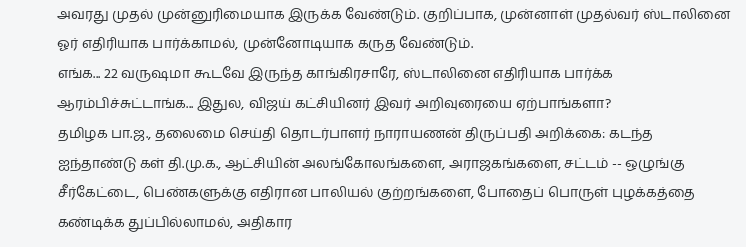அவரது முதல் முன்னுரிமையாக இருக்க வேண்டும். குறிப்பாக, முன்னாள் முதல்வர் ஸ்டாலினை ஓர் எதிரியாக பார்க்காமல், முன்னோடியாக கருத வேண்டும்.
எங்க... 22 வருஷமா கூடவே இருந்த காங்கிரசாரே, ஸ்டாலினை எதிரியாக பார்க்க ஆரம்பிச்சுட்டாங்க... இதுல, விஜய் கட்சியினர் இவர் அறிவுரையை ஏற்பாங்களா?
தமிழக பா.ஜ., தலைமை செய்தி தொடர்பாளர் நாராயணன் திருப்பதி அறிக்கை: கடந்த ஐந்தாண்டு கள் தி.மு.க., ஆட்சியின் அலங்கோலங்களை, அராஜகங்களை, சட்டம் -- ஒழுங்கு சீர்கேட்டை, பெண்களுக்கு எதிரான பாலியல் குற்றங்களை, போதைப் பொருள் புழக்கத்தை கண்டிக்க துப்பில்லாமல், அதிகார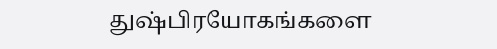துஷ்பிரயோகங்களை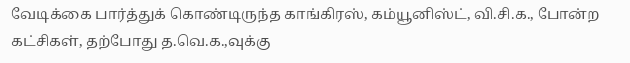வேடிக்கை பார்த்துக் கொண்டிருந்த காங்கிரஸ், கம்யூனிஸ்ட், வி.சி.க., போன்ற கட்சிகள், தற்போது த.வெ.க.,வுக்கு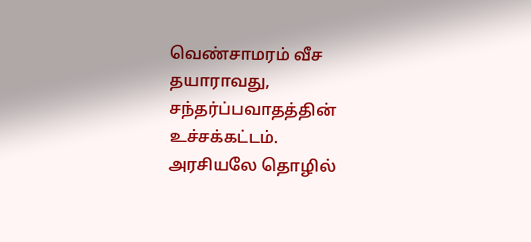வெண்சாமரம் வீச தயாராவது, சந்தர்ப்பவாதத்தின் உச்சக்கட்டம்.
அரசியலே தொழில்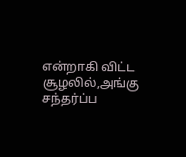என்றாகி விட்ட சூழலில்,அங்கு சந்தர்ப்ப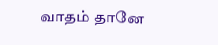வாதம் தானே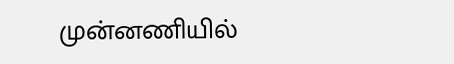முன்னணியில்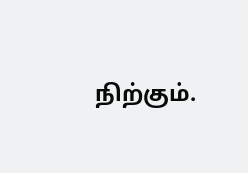நிற்கும்.